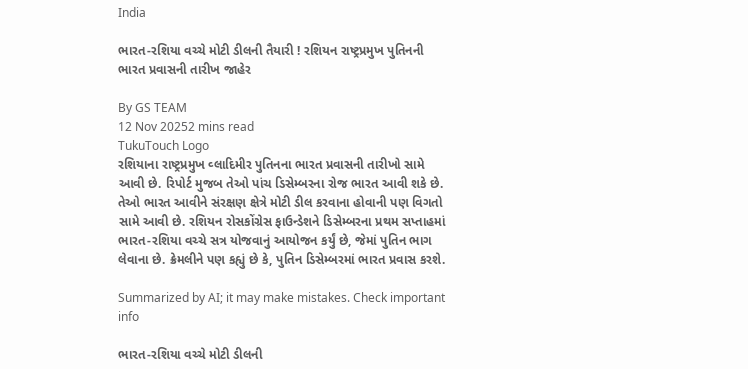India

ભારત-રશિયા વચ્ચે મોટી ડીલની તૈયારી ! રશિયન રાષ્ટ્રપ્રમુખ પુતિનની ભારત પ્રવાસની તારીખ જાહેર

By GS TEAM
12 Nov 20252 mins read
TukuTouch Logo
રશિયાના રાષ્ટ્રપ્રમુખ વ્લાદિમીર પુતિનના ભારત પ્રવાસની તારીખો સામે આવી છે. રિપોર્ટ મુજબ તેઓ પાંચ ડિસેમ્બરના રોજ ભારત આવી શકે છે. તેઓ ભારત આવીને સંરક્ષણ ક્ષેત્રે મોટી ડીલ કરવાના હોવાની પણ વિગતો સામે આવી છે. રશિયન રોસકોંગ્રેસ ફાઉન્ડેશને ડિસેમ્બરના પ્રથમ સપ્તાહમાં ભારત-રશિયા વચ્ચે સત્ર યોજવાનું આયોજન કર્યું છે, જેમાં પુતિન ભાગ લેવાના છે. ક્રેમલીને પણ કહ્યું છે કે, પુતિન ડિસેમ્બરમાં ભારત પ્રવાસ કરશે.

Summarized by AI; it may make mistakes. Check important info

ભારત-રશિયા વચ્ચે મોટી ડીલની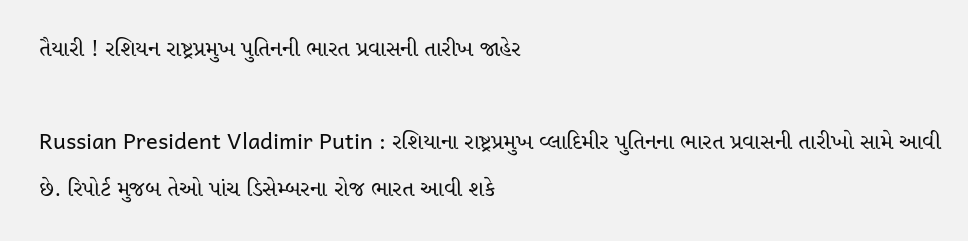તૈયારી ! રશિયન રાષ્ટ્રપ્રમુખ પુતિનની ભારત પ્રવાસની તારીખ જાહેર

Russian President Vladimir Putin : રશિયાના રાષ્ટ્રપ્રમુખ વ્લાદિમીર પુતિનના ભારત પ્રવાસની તારીખો સામે આવી છે. રિપોર્ટ મુજબ તેઓ પાંચ ડિસેમ્બરના રોજ ભારત આવી શકે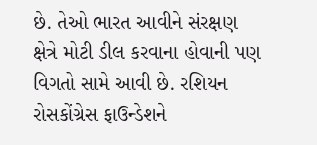છે. તેઓ ભારત આવીને સંરક્ષણ ક્ષેત્રે મોટી ડીલ કરવાના હોવાની પણ વિગતો સામે આવી છે. રશિયન રોસકોંગ્રેસ ફાઉન્ડેશને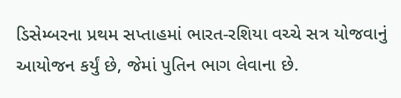ડિસેમ્બરના પ્રથમ સપ્તાહમાં ભારત-રશિયા વચ્ચે સત્ર યોજવાનું આયોજન કર્યું છે, જેમાં પુતિન ભાગ લેવાના છે.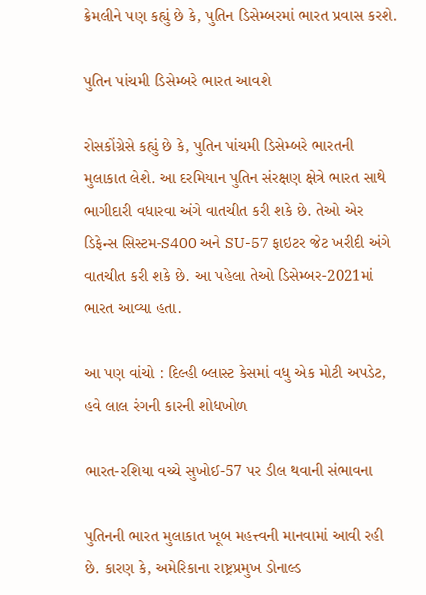ક્રેમલીને પણ કહ્યું છે કે, પુતિન ડિસેમ્બરમાં ભારત પ્રવાસ કરશે.

પુતિન પાંચમી ડિસેમ્બરે ભારત આવશે

રોસકોંગ્રેસે કહ્યું છે કે, પુતિન પાંચમી ડિસેમ્બરે ભારતની મુલાકાત લેશે. આ દરમિયાન પુતિન સંરક્ષણ ક્ષેત્રે ભારત સાથે ભાગીદારી વધારવા અંગે વાતચીત કરી શકે છે. તેઓ એર ડિફેન્સ સિસ્ટમ-S400 અને SU-57 ફાઇટર જેટ ખરીદી અંગે વાતચીત કરી શકે છે. આ પહેલા તેઓ ડિસેમ્બર-2021માં ભારત આવ્યા હતા.

આ પણ વાંચો : દિલ્હી બ્લાસ્ટ કેસમાં વધુ એક મોટી અપડેટ, હવે લાલ રંગની કારની શોધખોળ

ભારત-રશિયા વચ્ચે સુખોઈ-57 પર ડીલ થવાની સંભાવના

પુતિનની ભારત મુલાકાત ખૂબ મહત્ત્વની માનવામાં આવી રહી છે. કારણ કે, અમેરિકાના રાષ્ટ્રપ્રમુખ ડોનાલ્ડ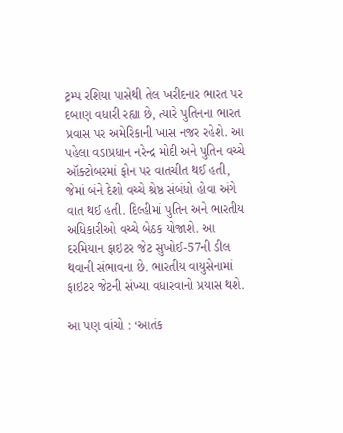ટ્રમ્પ રશિયા પાસેથી તેલ ખરીદનાર ભારત પર દબાણ વધારી રહ્યા છે, ત્યારે પુતિનના ભારત પ્રવાસ પર અમેરિકાની ખાસ નજર રહેશે. આ પહેલા વડાપ્રધાન નરેન્દ્ર મોદી અને પુતિન વચ્ચે ઑક્ટોબરમાં ફોન પર વાતચીત થઈ હતી, જેમાં બંને દેશો વચ્ચે શ્રેષ્ઠ સંબંધો હોવા અંગે વાત થઈ હતી. દિલ્હીમાં પુતિન અને ભારતીય અધિકારીઓ વચ્ચે બેઠક યોજાશે. આ દરમિયાન ફાઇટર જેટ સુખોઈ-57ની ડીલ થવાની સંભાવના છે. ભારતીય વાયુસેનામાં ફાઇટર જેટની સંખ્યા વધારવાનો પ્રયાસ થશે.

આ પણ વાંચો : ‘આતંક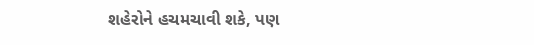શહેરોને હચમચાવી શકે, પણ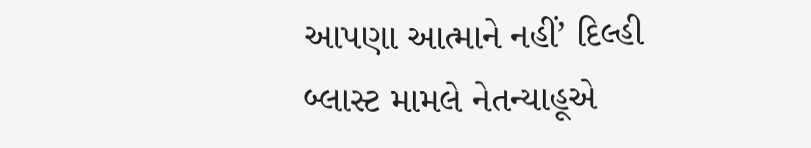આપણા આત્માને નહીં’ દિલ્હી બ્લાસ્ટ મામલે નેતન્યાહૂએ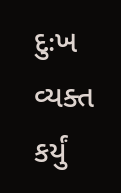દુઃખ વ્યક્ત કર્યું